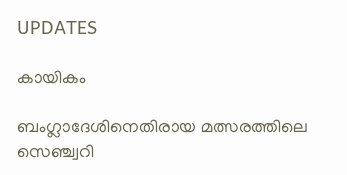UPDATES

കായികം

ബംഗ്ലാദേശിനെതിരായ മത്സരത്തിലെ സെഞ്ച്വറി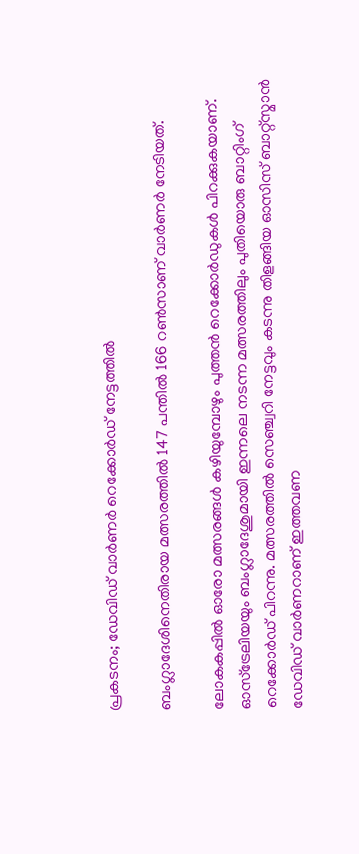പ്രകടനം; ഡേവിഡ് വാര്‍ണര്‍ റെക്കോര്‍ഡ് നേട്ടത്തില്‍

ബംഗ്ലാദേശിനെതിരായ മത്സരത്തില്‍ 147 പന്തില്‍ 166 റണ്‍സാണ് വാര്‍ണര്‍ നേടിയത്.

ലോകകപ്പില്‍ ഓരോ മത്സരങ്ങള്‍ കഴിയുമ്പോഴും പുത്തന്‍ റെക്കോര്‍ഡുകള്‍ പിറക്കുകയാണ്. ഓസ്‌ട്രേലിയയും ബംഗ്ലാദേശുമായി ഇന്നലെ നടന്ന മത്സരത്തിലും പുതിയൊരു ബാറ്റിംഗ് റെക്കോര്‍ഡ് പിറന്നു. മത്സരത്തില്‍ സെഞ്ച്വറി നേട്ടവും കടന്നു തിളങ്ങിയ ഓസിസ് ബാറ്റ്‌സ്മാന്‍ ഡേവിഡ് വാര്‍ണറാണ് ഇത്തവണ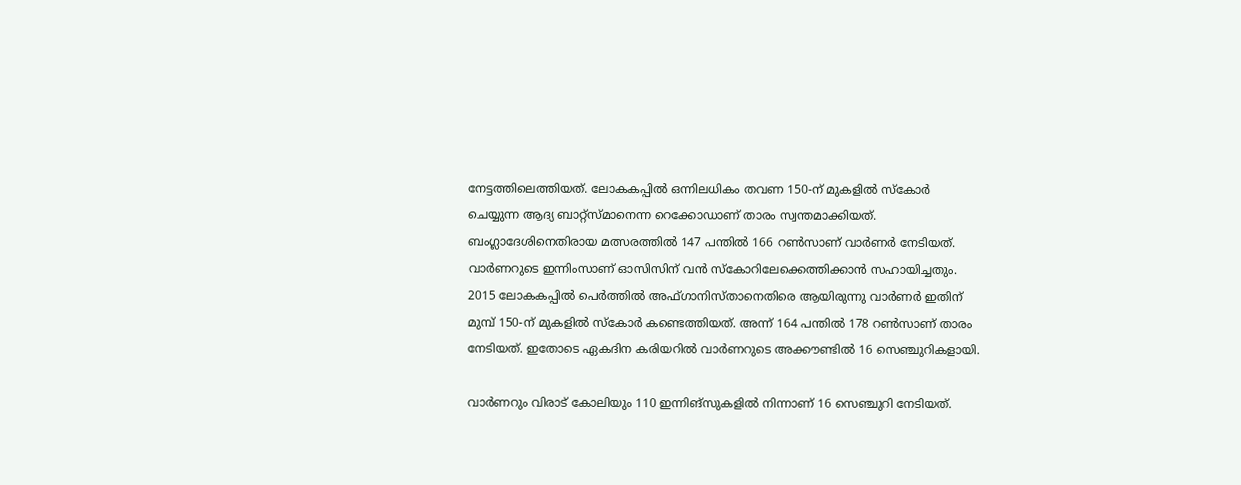നേട്ടത്തിലെത്തിയത്. ലോകകപ്പില്‍ ഒന്നിലധികം തവണ 150-ന് മുകളില്‍ സ്‌കോര്‍ ചെയ്യുന്ന ആദ്യ ബാറ്റ്സ്മാനെന്ന റെക്കോഡാണ് താരം സ്വന്തമാക്കിയത്. ബംഗ്ലാദേശിനെതിരായ മത്സരത്തില്‍ 147 പന്തില്‍ 166 റണ്‍സാണ് വാര്‍ണര്‍ നേടിയത്. വാര്‍ണറുടെ ഇന്നിംസാണ് ഓസിസിന് വന്‍ സ്‌കോറിലേക്കെത്തിക്കാന്‍ സഹായിച്ചതും. 2015 ലോകകപ്പില്‍ പെര്‍ത്തില്‍ അഫ്ഗാനിസ്താനെതിരെ ആയിരുന്നു വാര്‍ണര്‍ ഇതിന് മുമ്പ് 150-ന് മുകളില്‍ സ്‌കോര്‍ കണ്ടെത്തിയത്. അന്ന് 164 പന്തില്‍ 178 റണ്‍സാണ് താരം നേടിയത്. ഇതോടെ ഏകദിന കരിയറില്‍ വാര്‍ണറുടെ അക്കൗണ്ടില്‍ 16 സെഞ്ചുറികളായി.

വാര്‍ണറും വിരാട് കോലിയും 110 ഇന്നിങ്സുകളില്‍ നിന്നാണ് 16 സെഞ്ചുറി നേടിയത്.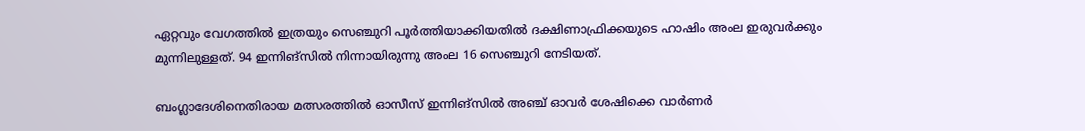ഏറ്റവും വേഗത്തില്‍ ഇത്രയും സെഞ്ചുറി പൂര്‍ത്തിയാക്കിയതില്‍ ദക്ഷിണാഫ്രിക്കയുടെ ഹാഷിം അംല ഇരുവര്‍ക്കും മുന്നിലുള്ളത്. 94 ഇന്നിങ്സില്‍ നിന്നായിരുന്നു അംല 16 സെഞ്ചുറി നേടിയത്.

ബംഗ്ലാദേശിനെതിരായ മത്സരത്തില്‍ ഓസീസ് ഇന്നിങ്സില്‍ അഞ്ച് ഓവര്‍ ശേഷിക്കെ വാര്‍ണര്‍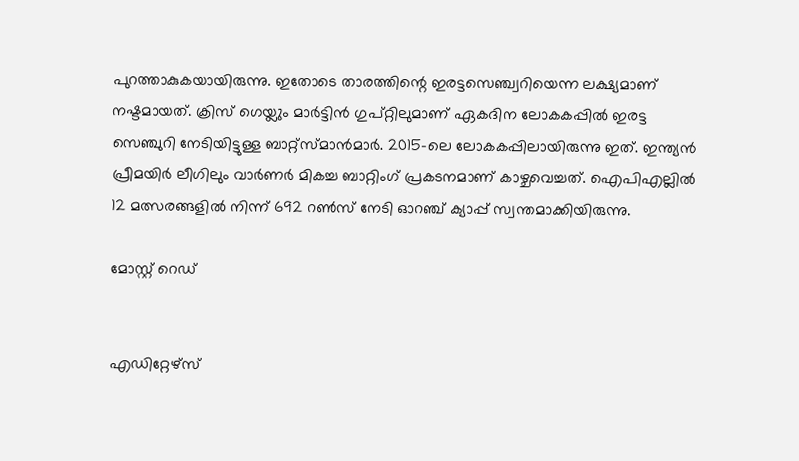പുറത്താകുകയായിരുന്നു. ഇതോടെ താരത്തിന്റെ ഇരട്ടസെഞ്ച്വറിയെന്ന ലക്ഷ്യമാണ് നഷ്ടമായത്. ക്രിസ് ഗെയ്ലും മാര്‍ട്ടിന്‍ ഗുപ്റ്റിലുമാണ് ഏകദിന ലോകകപ്പില്‍ ഇരട്ട സെഞ്ചുറി നേടിയിട്ടുള്ള ബാറ്റ്സ്മാന്‍മാര്‍. 2015-ലെ ലോകകപ്പിലായിരുന്നു ഇത്. ഇന്ത്യന്‍ പ്രീമയിര്‍ ലീഗിലും വാര്‍ണര്‍ മികച്ച ബാറ്റിംഗ് പ്രകടനമാണ് കാഴ്ചവെച്ചത്. ഐപിഎല്ലില്‍ 12 മത്സരങ്ങളില്‍ നിന്ന് 692 റണ്‍സ് നേടി ഓറഞ്ച് ക്യാപ്പ് സ്വന്തമാക്കിയിരുന്നു.

മോസ്റ്റ് റെഡ്


എഡിറ്റേഴ്സ്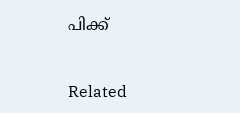പിക്ക്


Related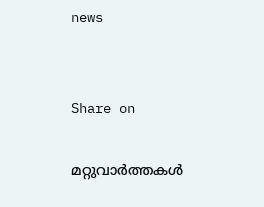news


Share on

മറ്റുവാര്‍ത്തകള്‍